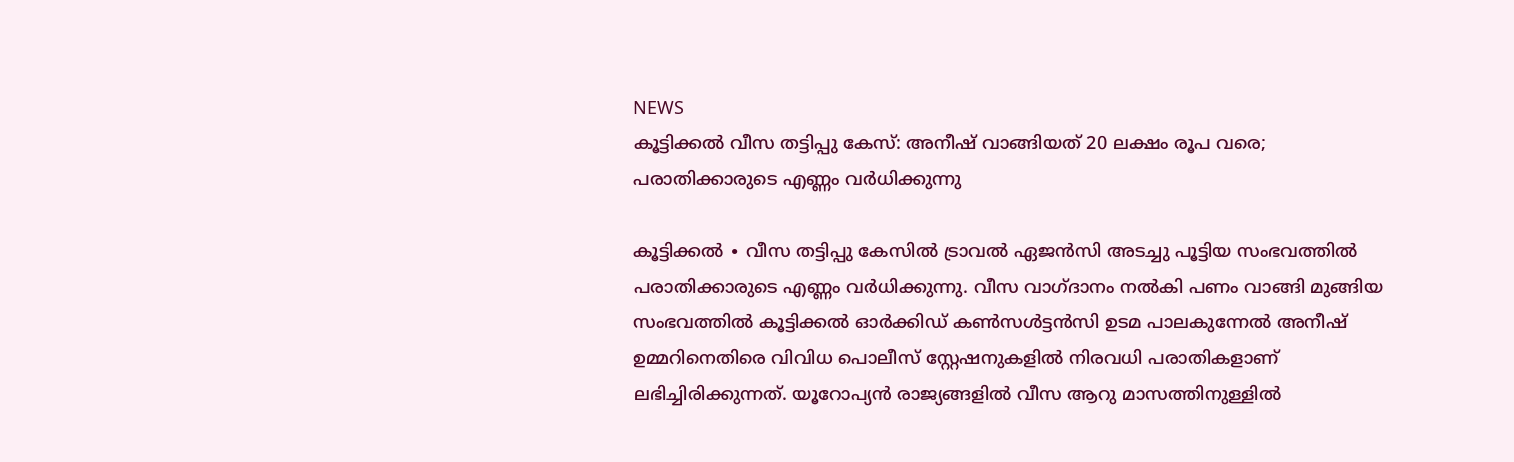NEWS
കൂട്ടിക്കൽ വീസ തട്ടിപ്പു കേസ്: അനീഷ് വാങ്ങിയത് 20 ലക്ഷം രൂപ വരെ; പരാതിക്കാരുടെ എണ്ണം വർധിക്കുന്നു

കൂട്ടിക്കൽ ∙ വീസ തട്ടിപ്പു കേസിൽ ട്രാവൽ ഏജൻസി അടച്ചു പൂട്ടിയ സംഭവത്തിൽ പരാതിക്കാരുടെ എണ്ണം വർധിക്കുന്നു. വീസ വാഗ്ദാനം നൽകി പണം വാങ്ങി മുങ്ങിയ സംഭവത്തിൽ കൂട്ടിക്കൽ ഓർക്കിഡ് കൺസൾട്ടൻസി ഉടമ പാലകുന്നേൽ അനീഷ് ഉമ്മറിനെതിരെ വിവിധ പൊലീസ് സ്റ്റേഷനുകളിൽ നിരവധി പരാതികളാണ് ലഭിച്ചിരിക്കുന്നത്. യൂറോപ്യൻ രാജ്യങ്ങളിൽ വീസ ആറു മാസത്തിനുള്ളിൽ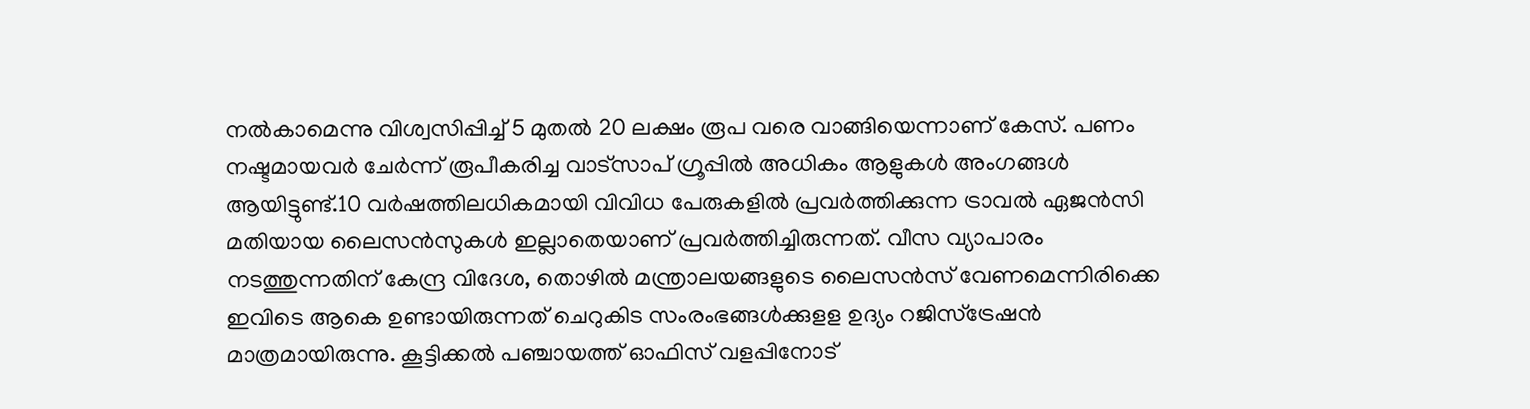നൽകാമെന്നു വിശ്വസിപ്പിച്ച് 5 മുതൽ 20 ലക്ഷം രൂപ വരെ വാങ്ങിയെന്നാണ് കേസ്. പണം നഷ്ടമായവർ ചേർന്ന് രൂപീകരിച്ച വാട്സാപ് ഗ്രൂപ്പിൽ അധികം ആളുകൾ അംഗങ്ങൾ ആയിട്ടുണ്ട്.10 വർഷത്തിലധികമായി വിവിധ പേരുകളിൽ പ്രവർത്തിക്കുന്ന ട്രാവൽ ഏജൻസി മതിയായ ലൈസൻസുകൾ ഇല്ലാതെയാണ് പ്രവർത്തിച്ചിരുന്നത്. വീസ വ്യാപാരം നടത്തുന്നതിന് കേന്ദ്ര വിദേശ, തൊഴിൽ മന്ത്രാലയങ്ങളുടെ ലൈസൻസ് വേണമെന്നിരിക്കെ ഇവിടെ ആകെ ഉണ്ടായിരുന്നത് ചെറുകിട സംരംഭങ്ങൾക്കുളള ഉദ്യം റജിസ്ട്രേഷൻ മാത്രമായിരുന്നു. കൂട്ടിക്കൽ പഞ്ചായത്ത് ഓഫിസ് വളപ്പിനോട്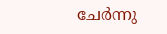ചേർന്നു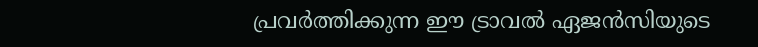പ്രവർത്തിക്കുന്ന ഈ ട്രാവൽ ഏജൻസിയുടെ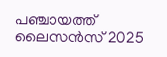പഞ്ചായത്ത് ലൈസൻസ് 2025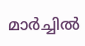മാർച്ചിൽ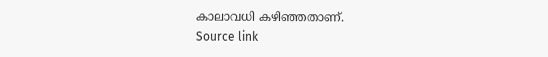കാലാവധി കഴിഞ്ഞതാണ്.
Source link